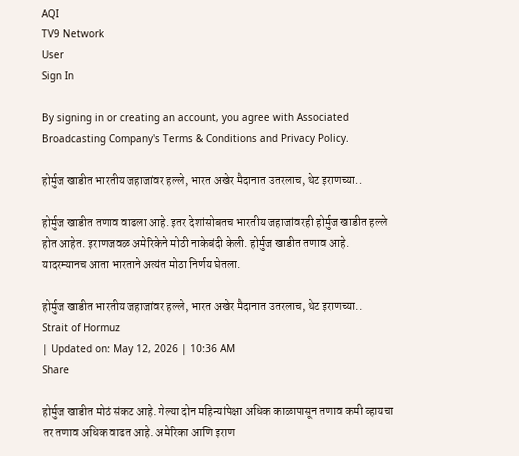AQI
TV9 Network
User
Sign In

By signing in or creating an account, you agree with Associated Broadcasting Company's Terms & Conditions and Privacy Policy.

होर्मुज खाडीत भारतीय जहाजांवर हल्ले, भारत अखेर मैदानात उतरलाच, थेट इराणच्या..

होर्मुज खाडीत तणाव वाढला आहे. इतर देशांसोबतच भारतीय जहाजांवरही होर्मुज खाडीत हल्ले होत आहेत. इराणजवळ अमेरिकेने मोठी नाकेबंदी केली. होर्मुज खाडीत तणाव आहे. यादरम्यानच आता भारताने अत्यंत मोठा निर्णय घेतला.

होर्मुज खाडीत भारतीय जहाजांवर हल्ले, भारत अखेर मैदानात उतरलाच, थेट इराणच्या..
Strait of Hormuz
| Updated on: May 12, 2026 | 10:36 AM
Share

होर्मुज खाडीत मोठं संकट आहे. गेल्या दोन महिन्यांपेक्षा अधिक काळापासून तणाव कमी व्हायचा तर तणाव अधिक वाढत आहे. अमेरिका आणि इराण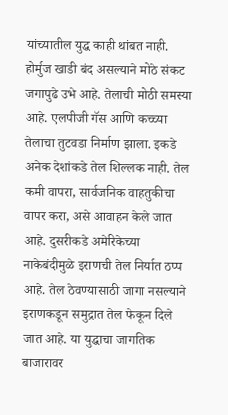यांच्यातील युद्ध काही थांबत नाही. होर्मुज खाडी बंद असल्याने मोठे संकट जगापुढे उभे आहे. तेलाची मोठी समस्या आहे. एलपीजी गॅस आणि कच्च्या तेलाचा तुटवडा निर्माण झाला. इकडे अनेक देशांकडे तेल शिल्लक नाही. तेल कमी वापरा, सार्वजनिक वाहतुकीचा वापर करा, असे आवाहन केले जात आहे. दुसरीकडे अमेरिकेच्या नाकेबंदीमुळे इराणची तेल निर्यात ठप्प आहे. तेल ठेवण्यासाठी जागा नसल्याने इराणकडून समुद्रात तेल फेकून दिले जात आहे. या युद्धाचा जागतिक बाजारावर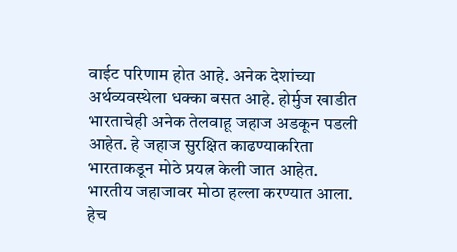वाईट परिणाम होत आहे. अनेक देशांच्या अर्थव्यवस्थेला धक्का बसत आहे. होर्मुज खाडीत भारताचेही अनेक तेलवाहू जहाज अडकून पडली आहेत. हे जहाज सुरक्षित काढण्याकरिता भारताकडून मोठे प्रयत्न केली जात आहेत. भारतीय जहाजावर मोठा हल्ला करण्यात आला. हेच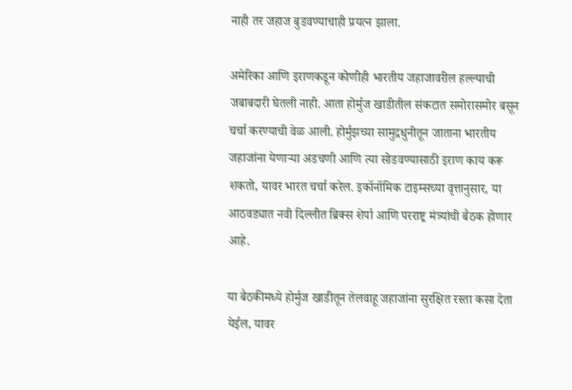नाही तर जहाज बुडवण्याचाही प्रयत्न झाला.

अमेरिका आणि इराणकडून कोणीही भारतीय जहाजावरील हल्ल्याची जबाबदारी घेतली नाही. आता होर्मुज खाडीतील संकटात समोरासमोर बसून चर्चा करण्याची वेळ आली. होर्मुझच्या सामुद्रधुनीतून जाताना भारतीय जहाजांना येणाऱ्या अडचणी आणि त्या सोडवण्यासाठी इराण काय करू शकतो, यावर भारत चर्चा करेल. इकॉनॉमिक टाइम्सच्या वृत्तानुसार, या आठवड्यात नवी दिल्लीत ब्रिक्स शेर्पा आणि परराष्ट्र मंत्र्यांची बैठक होणार आहे.

या बैठकीमध्ये होर्मुज खाडीतून तेलवाहू जहाजांना सुरक्षित रस्ता कसा देता येईल, यावर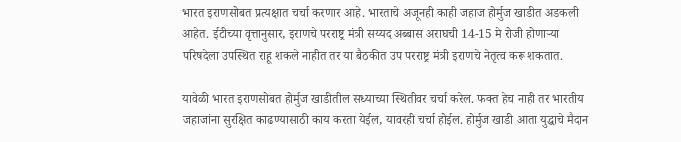भारत इराणसोबत प्रत्यक्षात चर्चा करणार आहे. भारताचे अजूनही काही जहाज होर्मुज खाडीत अडकली आहेत. ईटीच्या वृत्तानुसार, इराणचे परराष्ट्र मंत्री सय्यद अब्बास अराघची 14-15 मे रोजी होणाऱ्या परिषदेला उपस्थित राहू शकले नाहीत तर या बैठकीत उप परराष्ट्र मंत्री इराणचे नेतृत्व करू शकतात.

यावेळी भारत इराणसोबत होर्मुज खाडीतील सध्याच्या स्थितीवर चर्चा करेल. फक्त हेच नाही तर भारतीय जहाजांना सुरक्षित काढण्यासाठी काय करता येईल, यावरही चर्चा होईल. होर्मुज खाडी आता युद्धाचे मैदान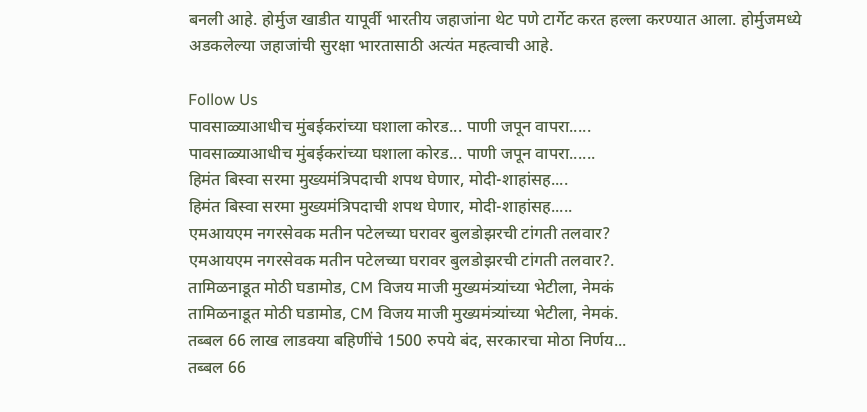बनली आहे. होर्मुज खाडीत यापूर्वी भारतीय जहाजांना थेट पणे टार्गेट करत हल्ला करण्यात आला. होर्मुजमध्ये अडकलेल्या जहाजांची सुरक्षा भारतासाठी अत्यंत महत्वाची आहे.

Follow Us
पावसाळ्याआधीच मुंबईकरांच्या घशाला कोरड... पाणी जपून वापरा.....
पावसाळ्याआधीच मुंबईकरांच्या घशाला कोरड... पाणी जपून वापरा......
हिमंत बिस्वा सरमा मुख्यमंत्रिपदाची शपथ घेणार, मोदी-शाहांसह....
हिमंत बिस्वा सरमा मुख्यमंत्रिपदाची शपथ घेणार, मोदी-शाहांसह.....
एमआयएम नगरसेवक मतीन पटेलच्या घरावर बुलडोझरची टांगती तलवार?
एमआयएम नगरसेवक मतीन पटेलच्या घरावर बुलडोझरची टांगती तलवार?.
तामिळनाडूत मोठी घडामोड, CM विजय माजी मुख्यमंत्र्यांच्या भेटीला, नेमकं
तामिळनाडूत मोठी घडामोड, CM विजय माजी मुख्यमंत्र्यांच्या भेटीला, नेमकं.
तब्बल 66 लाख लाडक्या बहिणींचे 1500 रुपये बंद, सरकारचा मोठा निर्णय...
तब्बल 66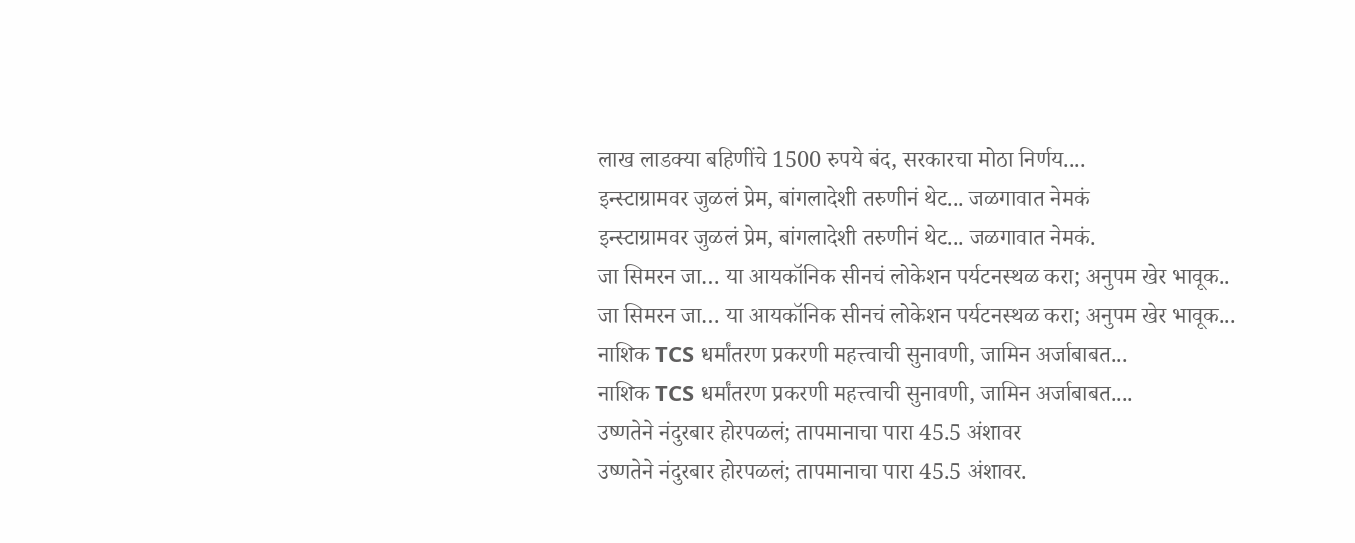लाख लाडक्या बहिणींचे 1500 रुपये बंद, सरकारचा मोठा निर्णय....
इन्स्टाग्रामवर जुळलं प्रेम, बांगलादेशी तरुणीनं थेट... जळगावात नेमकं
इन्स्टाग्रामवर जुळलं प्रेम, बांगलादेशी तरुणीनं थेट... जळगावात नेमकं.
जा सिमरन जा… या आयकॉनिक सीनचं लोकेशन पर्यटनस्थळ करा; अनुपम खेर भावूक..
जा सिमरन जा… या आयकॉनिक सीनचं लोकेशन पर्यटनस्थळ करा; अनुपम खेर भावूक...
नाशिक TCS धर्मांतरण प्रकरणी महत्त्वाची सुनावणी, जामिन अर्जाबाबत...
नाशिक TCS धर्मांतरण प्रकरणी महत्त्वाची सुनावणी, जामिन अर्जाबाबत....
उष्णतेने नंदुरबार होरपळलं; तापमानाचा पारा 45.5 अंशावर
उष्णतेने नंदुरबार होरपळलं; तापमानाचा पारा 45.5 अंशावर.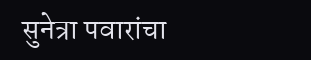सुनेत्रा पवारांचा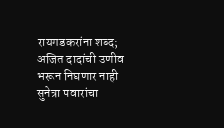रायगडकरांना शब्द; अजित दादांची उणीव भरून निघणार नाही
सुनेत्रा पवारांचा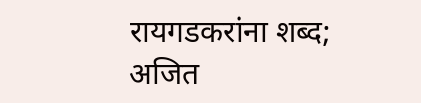रायगडकरांना शब्द; अजित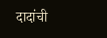दादांची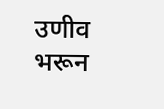उणीव भरून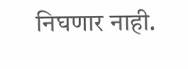निघणार नाही.